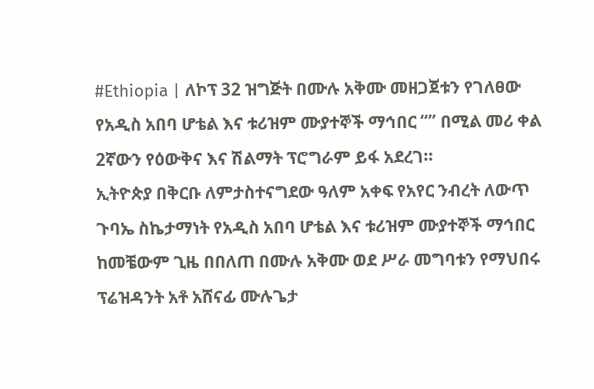#Ethiopia | ለኮፕ 32 ዝግጅት በሙሉ አቅሙ መዘጋጀቱን የገለፀው የአዲስ አበባ ሆቴል እና ቱሪዝም ሙያተኞች ማኅበር “” በሚል መሪ ቀል 2ኛውን የዕውቅና እና ሽልማት ፕሮግራም ይፋ አደረገ።
ኢትዮጵያ በቅርቡ ለምታስተናግደው ዓለም አቀፍ የአየር ንብረት ለውጥ ጉባኤ ስኬታማነት የአዲስ አበባ ሆቴል እና ቱሪዝም ሙያተኞች ማኅበር ከመቼውም ጊዜ በበለጠ በሙሉ አቅሙ ወደ ሥራ መግባቱን የማህበሩ ፕሬዝዳንት አቶ አሸናፊ ሙሉጌታ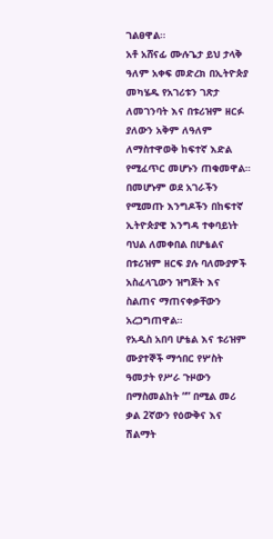ገልፀዋል።
አቶ አሸናፊ ሙሉጌታ ይህ ታላቅ ዓለም አቀፍ መድረክ በኢትዮጵያ መካሄዱ የአገሪቱን ገጽታ ለመገንባት እና በቱሪዝም ዘርፉ ያለውን አቅም ለዓለም ለማስተዋወቅ ከፍተኛ እድል የሚፈጥር መሆኑን ጠቁመዋል።
በመሆኑም ወደ አገራችን የሚመጡ እንግዶችን በከፍተኛ ኢትዮጵያዊ እንግዳ ተቀባይነት ባህል ለመቀበል በሆቴልና በቱሪዝም ዘርፍ ያሉ ባለሙያዎች አስፈላጊውን ዝግጅት እና ስልጠና ማጠናቀቃቸውን አረጋግጠዋል።
የአዲስ አበባ ሆቴል እና ቱሪዝም ሙያተኞች ማኅበር የሦስት ዓመታት የሥራ ጉዞውን በማስመልከት “” በሚል መሪ ቃል 2ኛውን የዕውቅና እና ሽልማት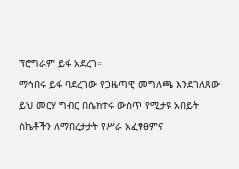ፕሮግራም ይፋ አደረገ።
ማኅበሩ ይፋ ባደረገው የጋዜጣዊ መግለጫ እንደገለጸው ይህ መርሃ ግብር በሴክተሩ ውስጥ የሚታዩ አበይት ስኬቶችን ለማበረታታት የሥራ አፈፃፀምና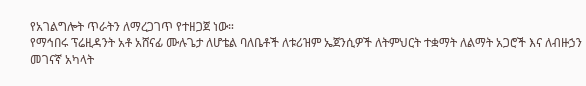የአገልግሎት ጥራትን ለማረጋገጥ የተዘጋጀ ነው።
የማኅበሩ ፕሬዚዳንት አቶ አሸናፊ ሙሉጌታ ለሆቴል ባለቤቶች ለቱሪዝም ኤጀንሲዎች ለትምህርት ተቋማት ለልማት አጋሮች እና ለብዙኃን መገናኛ አካላት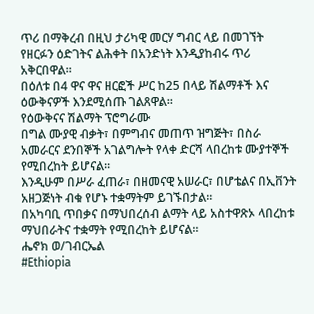ጥሪ በማቅረብ በዚህ ታሪካዊ መርሃ ግብር ላይ በመገኘት የዘርፉን ዕድገትና ልሕቀት በአንድነት እንዲያከብሩ ጥሪ አቅርበዋል።
በዕለቱ በ4 ዋና ዋና ዘርፎች ሥር ከ25 በላይ ሽልማቶች እና ዕውቅናዎች እንደሚሰጡ ገልጸዋል።
የዕውቅናና ሽልማት ፕሮግራሙ
በግል ሙያዊ ብቃት፣ በምግብና መጠጥ ዝግጅት፣ በስራ አመራርና ደንበኞች አገልግሎት የላቀ ድርሻ ላበረከቱ ሙያተኞች የሚበረከት ይሆናል።
እንዲሁም በሥራ ፈጠራ፣ በዘመናዊ አሠራር፣ በሆቴልና በኢቨንት አዘጋጅነት ብቁ የሆኑ ተቋማትም ይገኙበታል።
በአካባቢ ጥበቃና በማህበረሰብ ልማት ላይ አስተዋጽኦ ላበረከቱ ማህበራትና ተቋማት የሚበረከት ይሆናል።
ሔኖክ ወ/ገብርኤል
#Ethiopia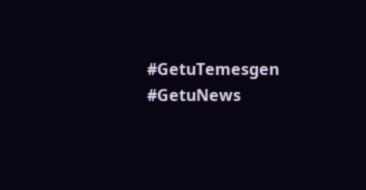#GetuTemesgen #GetuNews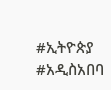#ኢትዮጵያ #አዲስአበባ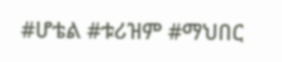#ሆቴል #ቱሪዝም #ማህበር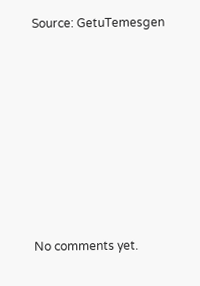Source: GetuTemesgen








No comments yet.